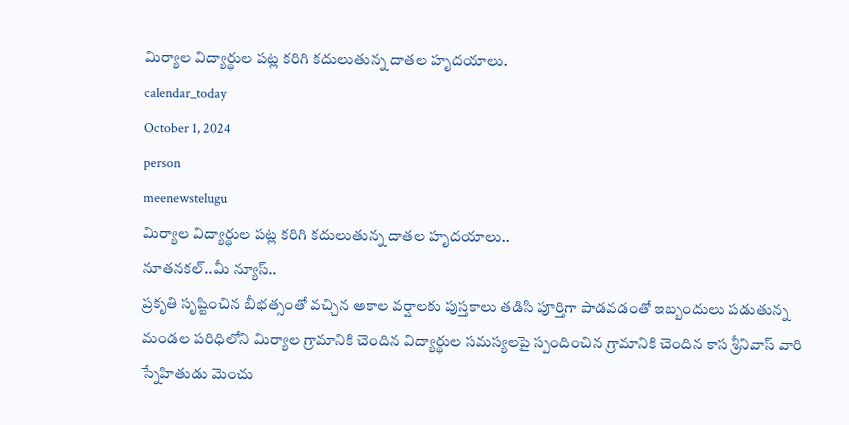మిర్యాల విద్యార్థుల పట్ల కరిగి కదులుతున్న దాతల హృదయాలు.
calendar_today
October 1, 2024
person
meenewstelugu
మిర్యాల విద్యార్థుల పట్ల కరిగి కదులుతున్న దాతల హృదయాలు..
నూతనకల్..మీ న్యూస్..
ప్రకృతి సృష్టించిన బీభత్సంతో వచ్చిన అకాల వర్షాలకు పుస్తకాలు తడిసి పూర్తిగా పాడవడంతో ఇబ్బందులు పడుతున్న మండల పరిధిలోని మిర్యాల గ్రామానికి చెందిన విద్యార్థుల సమస్యలపై స్పందించిన గ్రామానికి చెందిన కాస శ్రీనివాస్ వారి స్నేహితుడు మెంచు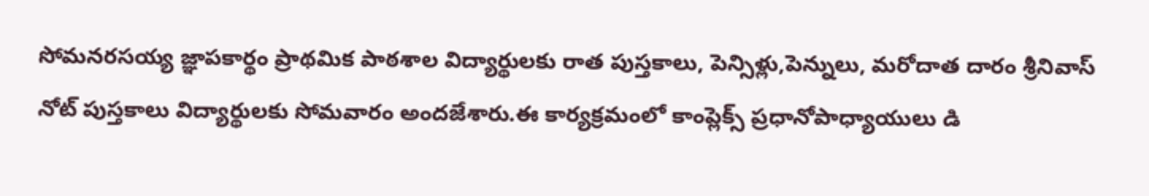సోమనరసయ్య జ్ఞాపకార్థం ప్రాథమిక పాఠశాల విద్యార్థులకు రాత పుస్తకాలు, పెన్సిళ్లు,పెన్నులు, మరోదాత దారం శ్రీనివాస్ నోట్ పుస్తకాలు విద్యార్థులకు సోమవారం అందజేశారు.ఈ కార్యక్రమంలో కాంప్లెక్స్ ప్రధానోపాధ్యాయులు డి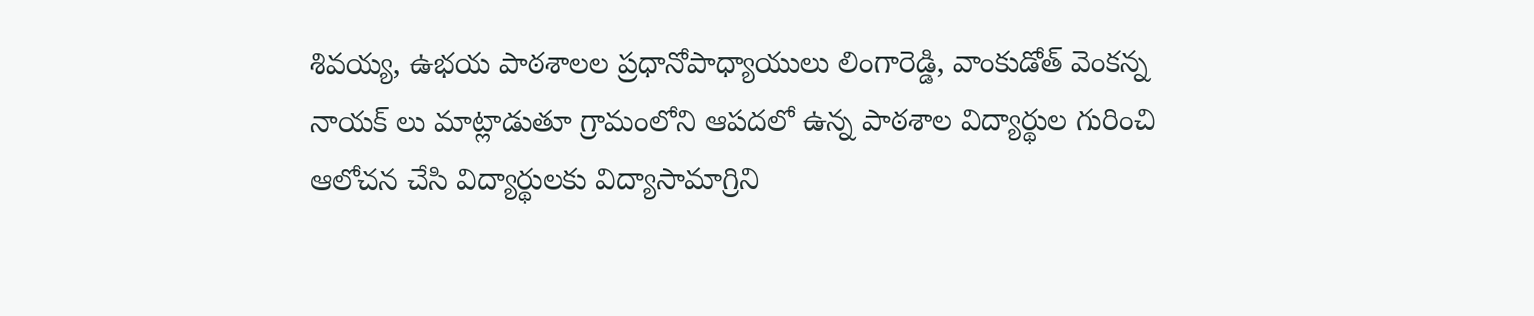శివయ్య, ఉభయ పాఠశాలల ప్రధానోపాధ్యాయులు లింగారెడ్డి, వాంకుడోత్ వెంకన్న నాయక్ లు మాట్లాడుతూ గ్రామంలోని ఆపదలో ఉన్న పాఠశాల విద్యార్థుల గురించి ఆలోచన చేసి విద్యార్థులకు విద్యాసామాగ్రిని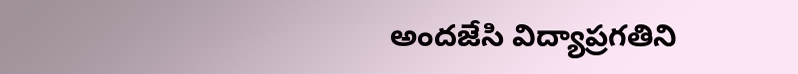అందజేసి విద్యాప్రగతిని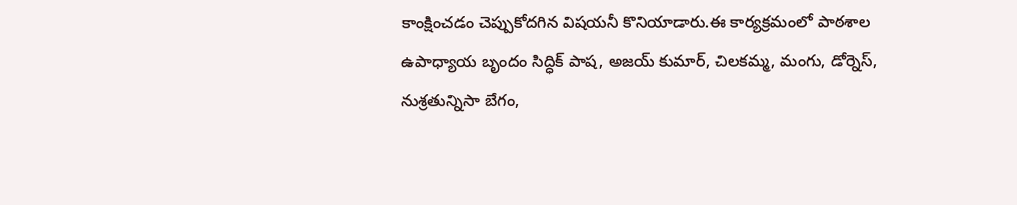కాంక్షించడం చెప్పుకోదగిన విషయనీ కొనియాడారు.ఈ కార్యక్రమంలో పాఠశాల ఉపాధ్యాయ బృందం సిద్ధిక్ పాష, అజయ్ కుమార్, చిలకమ్మ, మంగు, డోర్నెస్, నుశ్రతున్నిసా బేగం,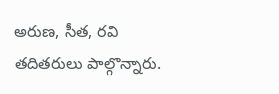అరుణ, సీత, రవి తదితరులు పాల్గొన్నారు.